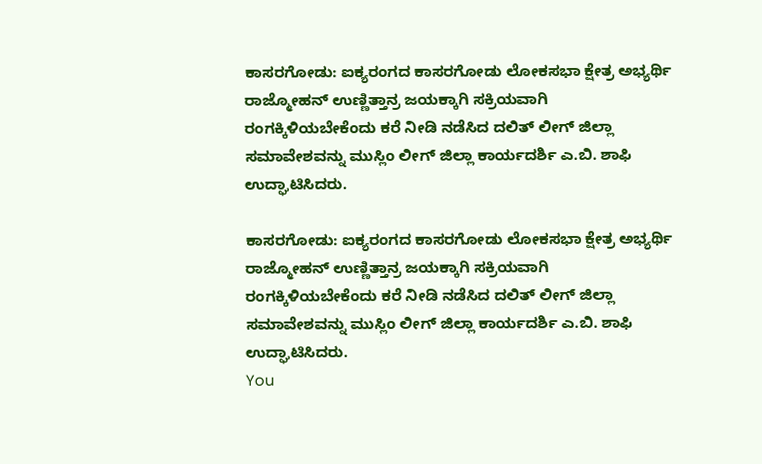ಕಾಸರಗೋಡು: ಐಕ್ಯರಂಗದ ಕಾಸರಗೋಡು ಲೋಕಸಭಾ ಕ್ಷೇತ್ರ ಅಭ್ಯರ್ಥಿ ರಾಜ್ಮೋಹನ್ ಉಣ್ಣಿತ್ತಾನ್ರ ಜಯಕ್ಕಾಗಿ ಸಕ್ರಿಯವಾಗಿ ರಂಗಕ್ಕಿಳಿಯಬೇಕೆಂದು ಕರೆ ನೀಡಿ ನಡೆಸಿದ ದಲಿತ್ ಲೀಗ್ ಜಿಲ್ಲಾ ಸಮಾವೇಶವನ್ನು ಮುಸ್ಲಿಂ ಲೀಗ್ ಜಿಲ್ಲಾ ಕಾರ್ಯದರ್ಶಿ ಎ.ಬಿ. ಶಾಫಿ ಉದ್ಘಾಟಿಸಿದರು.

ಕಾಸರಗೋಡು: ಐಕ್ಯರಂಗದ ಕಾಸರಗೋಡು ಲೋಕಸಭಾ ಕ್ಷೇತ್ರ ಅಭ್ಯರ್ಥಿ ರಾಜ್ಮೋಹನ್ ಉಣ್ಣಿತ್ತಾನ್ರ ಜಯಕ್ಕಾಗಿ ಸಕ್ರಿಯವಾಗಿ ರಂಗಕ್ಕಿಳಿಯಬೇಕೆಂದು ಕರೆ ನೀಡಿ ನಡೆಸಿದ ದಲಿತ್ ಲೀಗ್ ಜಿಲ್ಲಾ ಸಮಾವೇಶವನ್ನು ಮುಸ್ಲಿಂ ಲೀಗ್ ಜಿಲ್ಲಾ ಕಾರ್ಯದರ್ಶಿ ಎ.ಬಿ. ಶಾಫಿ ಉದ್ಘಾಟಿಸಿದರು.
You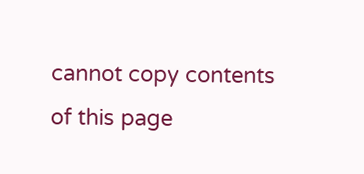cannot copy contents of this page